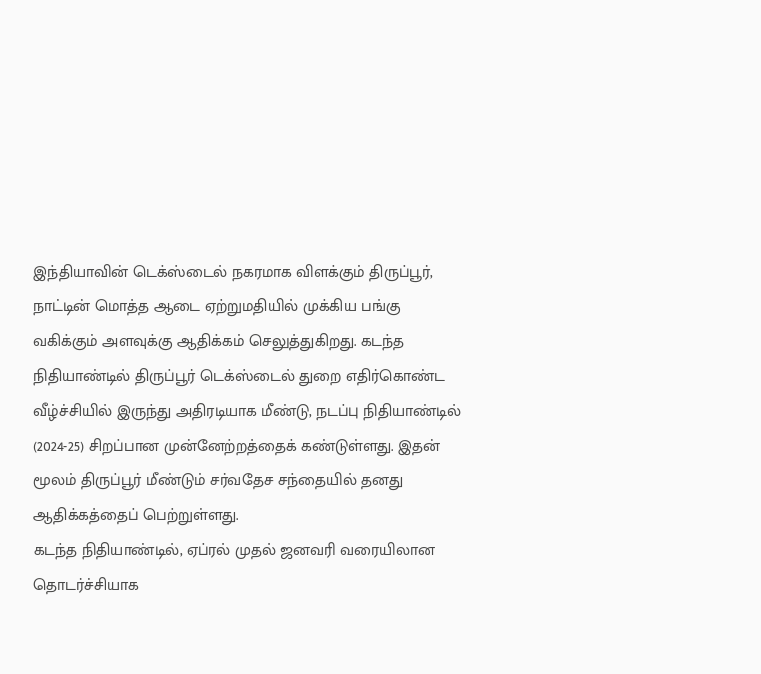இந்தியாவின் டெக்ஸ்டைல் நகரமாக விளக்கும் திருப்பூர், நாட்டின் மொத்த ஆடை ஏற்றுமதியில் முக்கிய பங்கு வகிக்கும் அளவுக்கு ஆதிக்கம் செலுத்துகிறது. கடந்த நிதியாண்டில் திருப்பூர் டெக்ஸ்டைல் துறை எதிர்கொண்ட வீழ்ச்சியில் இருந்து அதிரடியாக மீண்டு, நடப்பு நிதியாண்டில் (2024-25) சிறப்பான முன்னேற்றத்தைக் கண்டுள்ளது. இதன் மூலம் திருப்பூர் மீண்டும் சர்வதேச சந்தையில் தனது ஆதிக்கத்தைப் பெற்றுள்ளது.
கடந்த நிதியாண்டில், ஏப்ரல் முதல் ஜனவரி வரையிலான தொடர்ச்சியாக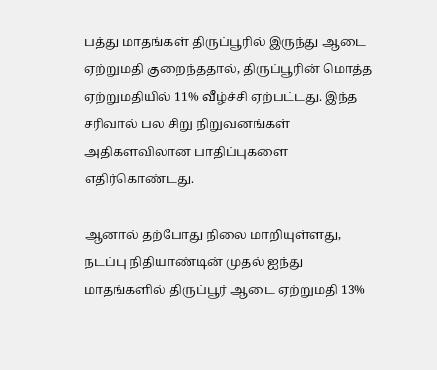பத்து மாதங்கள் திருப்பூரில் இருந்து ஆடை ஏற்றுமதி குறைந்ததால், திருப்பூரின் மொத்த ஏற்றுமதியில் 11% வீழ்ச்சி ஏற்பட்டது. இந்த சரிவால் பல சிறு நிறுவனங்கள் அதிகளவிலான பாதிப்புகளை எதிர்கொண்டது.

ஆனால் தற்போது நிலை மாறியுள்ளது, நடப்பு நிதியாண்டின் முதல் ஐந்து மாதங்களில் திருப்பூர் ஆடை ஏற்றுமதி 13%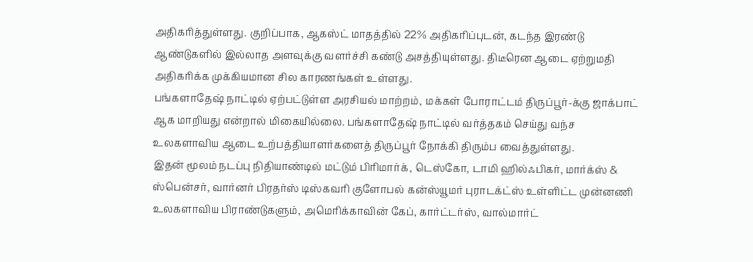அதிகரித்துள்ளது. குறிப்பாக, ஆகஸ்ட் மாதத்தில் 22% அதிகரிப்புடன், கடந்த இரண்டு ஆண்டுகளில் இல்லாத அளவுக்கு வளர்ச்சி கண்டு அசத்தியுள்ளது. திடீரென ஆடை ஏற்றுமதி அதிகரிக்க முக்கியமான சில காரணங்கள் உள்ளது.
பங்களாதேஷ் நாட்டில் ஏற்பட்டுள்ள அரசியல் மாற்றம், மக்கள் போராட்டம் திருப்பூர்-க்கு ஜாக்பாட் ஆக மாறியது என்றால் மிகையில்லை. பங்களாதேஷ் நாட்டில் வர்த்தகம் செய்து வந்ச உலகளாவிய ஆடை உற்பத்தியாளர்களைத் திருப்பூர் நோக்கி திரும்ப வைத்துள்ளது.
இதன் மூலம் நடப்பு நிதியாண்டில் மட்டும் பிரிமார்க், டெஸ்கோ, டாமி ஹில்ஃபிகர், மார்க்ஸ் & ஸ்பென்சர், வார்னர் பிரதர்ஸ் டிஸ்கவரி குளோபல் கன்ஸ்யூமர் புராடக்ட்ஸ் உள்ளிட்ட முன்னணி உலகளாவிய பிராண்டுகளும், அமெரிக்காவின் கேப், கார்ட்டர்ஸ், வால்மார்ட்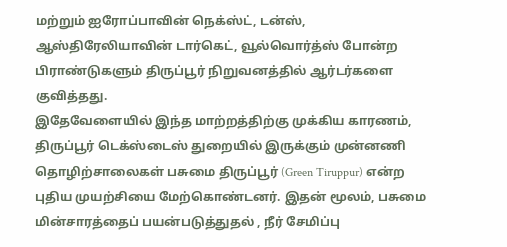மற்றும் ஐரோப்பாவின் நெக்ஸ்ட், டன்ஸ், ஆஸ்திரேலியாவின் டார்கெட், வூல்வொர்த்ஸ் போன்ற பிராண்டுகளும் திருப்பூர் நிறுவனத்தில் ஆர்டர்களை குவித்தது.
இதேவேளையில் இந்த மாற்றத்திற்கு முக்கிய காரணம், திருப்பூர் டெக்ஸ்டைஸ் துறையில் இருக்கும் முன்னணி தொழிற்சாலைகள் பசுமை திருப்பூர் (Green Tiruppur) என்ற புதிய முயற்சியை மேற்கொண்டனர். இதன் மூலம், பசுமை மின்சாரத்தைப் பயன்படுத்துதல் , நீர் சேமிப்பு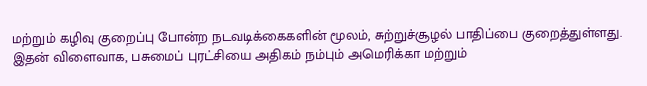மற்றும் கழிவு குறைப்பு போன்ற நடவடிக்கைகளின் மூலம், சுற்றுச்சூழல் பாதிப்பை குறைத்துள்ளது. இதன் விளைவாக, பசுமைப் புரட்சியை அதிகம் நம்பும் அமெரிக்கா மற்றும்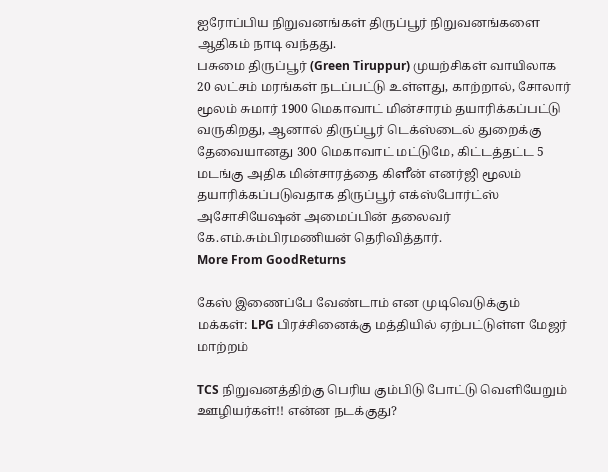ஐரோப்பிய நிறுவனங்கள் திருப்பூர் நிறுவனங்களை ஆதிகம் நாடி வந்தது.
பசுமை திருப்பூர் (Green Tiruppur) முயற்சிகள் வாயிலாக 20 லட்சம் மரங்கள் நடப்பட்டு உள்ளது, காற்றால், சோலார் மூலம் சுமார் 1900 மெகாவாட் மின்சாரம் தயாரிக்கப்பட்டு வருகிறது, ஆனால் திருப்பூர் டெக்ஸ்டைல் துறைக்கு தேவையானது 300 மெகாவாட் மட்டுமே, கிட்டத்தட்ட 5 மடங்கு அதிக மின்சாரத்தை கிளீன் எனர்ஜி மூலம் தயாரிக்கப்படுவதாக திருப்பூர் எக்ஸ்போர்ட்ஸ் அசோசியேஷன் அமைப்பின் தலைவர் கே.எம்.சும்பிரமணியன் தெரிவித்தார்.
More From GoodReturns

கேஸ் இணைப்பே வேண்டாம் என முடிவெடுக்கும் மக்கள்: LPG பிரச்சினைக்கு மத்தியில் ஏற்பட்டுள்ள மேஜர் மாற்றம்

TCS நிறுவனத்திற்கு பெரிய கும்பிடு போட்டு வெளியேறும் ஊழியர்கள்!! என்ன நடக்குது?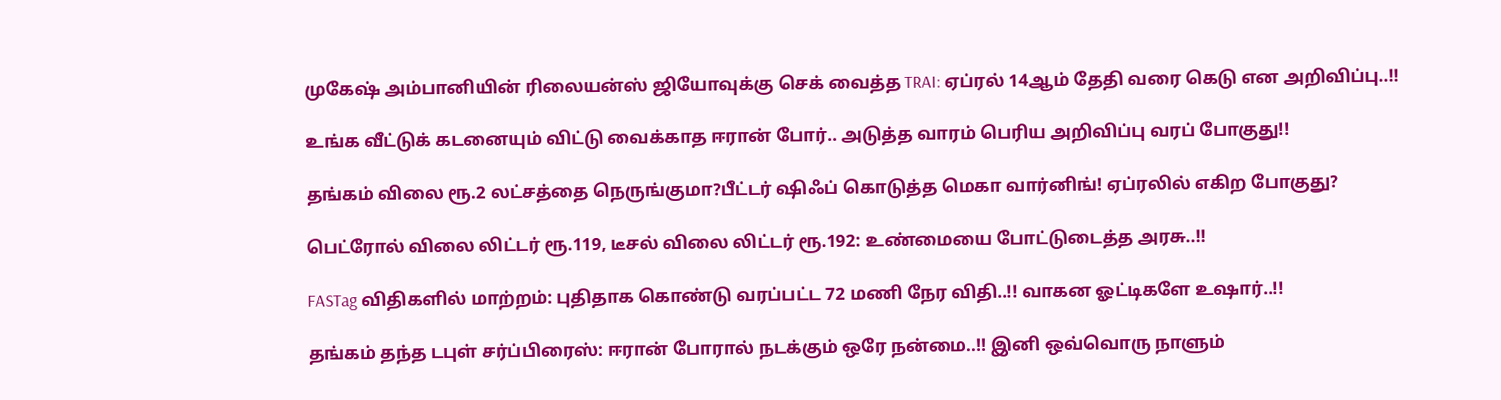முகேஷ் அம்பானியின் ரிலையன்ஸ் ஜியோவுக்கு செக் வைத்த TRAI: ஏப்ரல் 14ஆம் தேதி வரை கெடு என அறிவிப்பு..!!

உங்க வீட்டுக் கடனையும் விட்டு வைக்காத ஈரான் போர்.. அடுத்த வாரம் பெரிய அறிவிப்பு வரப் போகுது!!

தங்கம் விலை ரூ.2 லட்சத்தை நெருங்குமா?பீட்டர் ஷிஃப் கொடுத்த மெகா வார்னிங்! ஏப்ரலில் எகிற போகுது?

பெட்ரோல் விலை லிட்டர் ரூ.119, டீசல் விலை லிட்டர் ரூ.192: உண்மையை போட்டுடைத்த அரசு..!!

FASTag விதிகளில் மாற்றம்: புதிதாக கொண்டு வரப்பட்ட 72 மணி நேர விதி..!! வாகன ஓட்டிகளே உஷார்..!!

தங்கம் தந்த டபுள் சர்ப்பிரைஸ்: ஈரான் போரால் நடக்கும் ஒரே நன்மை..!! இனி ஒவ்வொரு நாளும்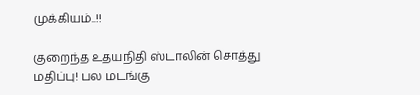முக்கியம்..!!

குறைந்த உதயநிதி ஸ்டாலின் சொத்து மதிப்பு! பல மடங்கு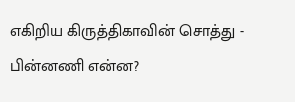எகிறிய கிருத்திகாவின் சொத்து - பின்னணி என்ன?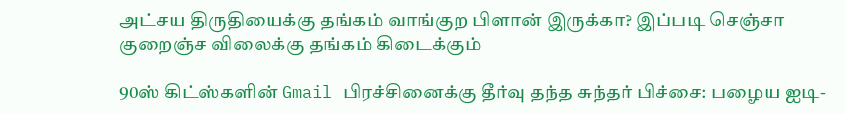அட்சய திருதியைக்கு தங்கம் வாங்குற பிளான் இருக்கா? இப்படி செஞ்சா குறைஞ்ச விலைக்கு தங்கம் கிடைக்கும்

90ஸ் கிட்ஸ்களின் Gmail பிரச்சினைக்கு தீர்வு தந்த சுந்தர் பிச்சை: பழைய ஐடி-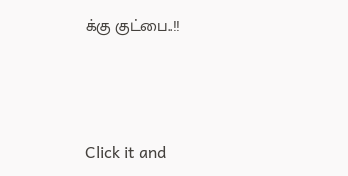க்கு குட்பை..!!



Click it and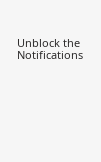Unblock the Notifications